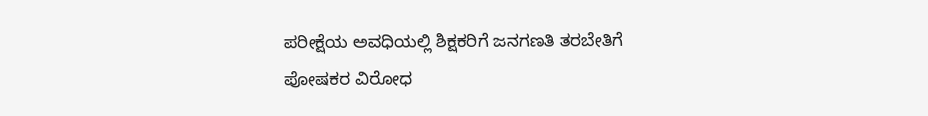ಪರೀಕ್ಷೆಯ ಅವಧಿಯಲ್ಲಿ ಶಿಕ್ಷಕರಿಗೆ ಜನಗಣತಿ ತರಬೇತಿಗೆ ಪೋಷಕರ ವಿರೋಧ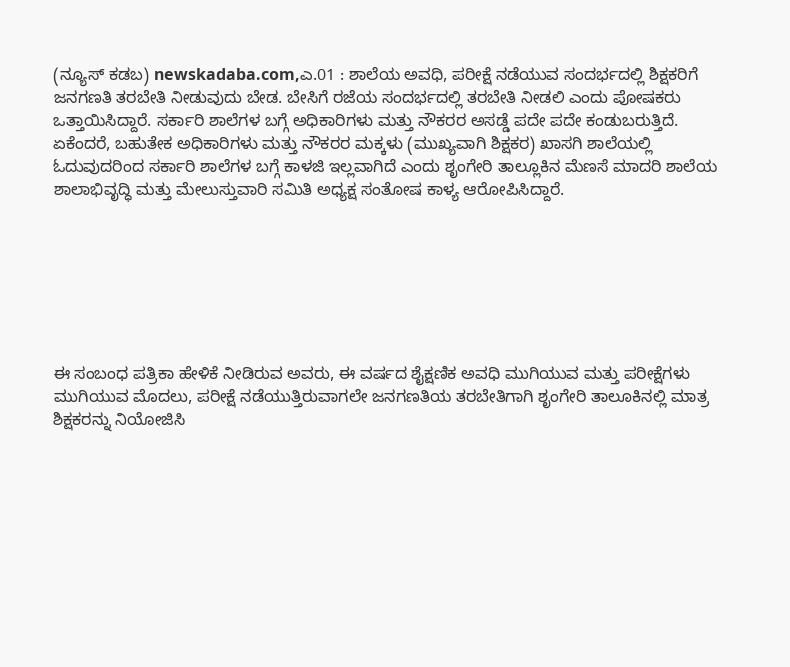(ನ್ಯೂಸ್‌ ಕಡಬ) newskadaba.com,ಎ.01 : ಶಾಲೆಯ ಅವಧಿ, ಪರೀಕ್ಷೆ ನಡೆಯುವ ಸಂದರ್ಭದಲ್ಲಿ ಶಿಕ್ಷಕರಿಗೆ ಜನಗಣತಿ ತರಬೇತಿ ನೀಡುವುದು ಬೇಡ. ಬೇಸಿಗೆ ರಜೆಯ ಸಂದರ್ಭದಲ್ಲಿ ತರಬೇತಿ ನೀಡಲಿ ಎಂದು ಪೋಷಕರು ಒತ್ತಾಯಿಸಿದ್ದಾರೆ. ಸರ್ಕಾರಿ ಶಾಲೆಗಳ ಬಗ್ಗೆ ಅಧಿಕಾರಿಗಳು ಮತ್ತು ನೌಕರರ ಅಸಡ್ಡೆ ಪದೇ ಪದೇ ಕಂಡುಬರುತ್ತಿದೆ. ಏಕೆಂದರೆ, ಬಹುತೇಕ ಅಧಿಕಾರಿಗಳು ಮತ್ತು ನೌಕರರ ಮಕ್ಕಳು (ಮುಖ್ಯವಾಗಿ ಶಿಕ್ಷಕರ) ಖಾಸಗಿ ಶಾಲೆಯಲ್ಲಿ ಓದುವುದರಿಂದ ಸರ್ಕಾರಿ ಶಾಲೆಗಳ ಬಗ್ಗೆ ಕಾಳಜಿ ಇಲ್ಲವಾಗಿದೆ ಎಂದು ಶೃಂಗೇರಿ ತಾಲ್ಲೂಕಿನ ಮೆಣಸೆ ಮಾದರಿ ಶಾಲೆಯ ಶಾಲಾಭಿವೃದ್ಧಿ ಮತ್ತು ಮೇಲುಸ್ತುವಾರಿ ಸಮಿತಿ ಅಧ್ಯಕ್ಷ ಸಂತೋಷ ಕಾಳ್ಯ ಆರೋಪಿಸಿದ್ದಾರೆ.







ಈ ಸಂಬಂಧ ಪತ್ರಿಕಾ ಹೇಳಿಕೆ ನೀಡಿರುವ ಅವರು, ಈ ವರ್ಷದ ಶೈಕ್ಷಣಿಕ ಅವಧಿ ಮುಗಿಯುವ ಮತ್ತು ಪರೀಕ್ಷೆಗಳು ಮುಗಿಯುವ ಮೊದಲು, ಪರೀಕ್ಷೆ ನಡೆಯುತ್ತಿರುವಾಗಲೇ ಜನಗಣತಿಯ ತರಬೇತಿಗಾಗಿ ಶೃಂಗೇರಿ ತಾಲೂಕಿನಲ್ಲಿ ಮಾತ್ರ ಶಿಕ್ಷಕರನ್ನು ನಿಯೋಜಿಸಿ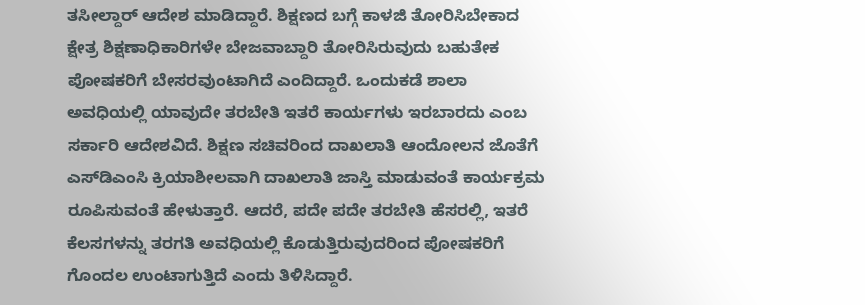ತಸೀಲ್ದಾರ್‌ ಆದೇಶ ಮಾಡಿದ್ದಾರೆ. ಶಿಕ್ಷಣದ ಬಗ್ಗೆ ಕಾಳಜಿ ತೋರಿಸಿಬೇಕಾದ ಕ್ಷೇತ್ರ ಶಿಕ್ಷಣಾಧಿಕಾರಿಗಳೇ ಬೇಜವಾಬ್ದಾರಿ ತೋರಿಸಿರುವುದು ಬಹುತೇಕ ಪೋಷಕರಿಗೆ ಬೇಸರವುಂಟಾಗಿದೆ ಎಂದಿದ್ದಾರೆ. ಒಂದುಕಡೆ ಶಾಲಾ ಅವಧಿಯಲ್ಲಿ ಯಾವುದೇ ತರಬೇತಿ ಇತರೆ ಕಾರ್ಯಗಳು ಇರಬಾರದು ಎಂಬ ಸರ್ಕಾರಿ ಆದೇಶವಿದೆ. ಶಿಕ್ಷಣ ಸಚಿವರಿಂದ ದಾಖಲಾತಿ ಆಂದೋಲನ ಜೊತೆಗೆ ಎಸ್‌‍ಡಿಎಂಸಿ ಕ್ರಿಯಾಶೀಲವಾಗಿ ದಾಖಲಾತಿ ಜಾಸ್ತಿ ಮಾಡುವಂತೆ ಕಾರ್ಯಕ್ರಮ ರೂಪಿಸುವಂತೆ ಹೇಳುತ್ತಾರೆ. ಆದರೆ, ಪದೇ ಪದೇ ತರಬೇತಿ ಹೆಸರಲ್ಲಿ, ಇತರೆ ಕೆಲಸಗಳನ್ನು ತರಗತಿ ಅವಧಿಯಲ್ಲಿ ಕೊಡುತ್ತಿರುವುದರಿಂದ ಪೋಷಕರಿಗೆ ಗೊಂದಲ ಉಂಟಾಗುತ್ತಿದೆ ಎಂದು ತಿಳಿಸಿದ್ದಾರೆ.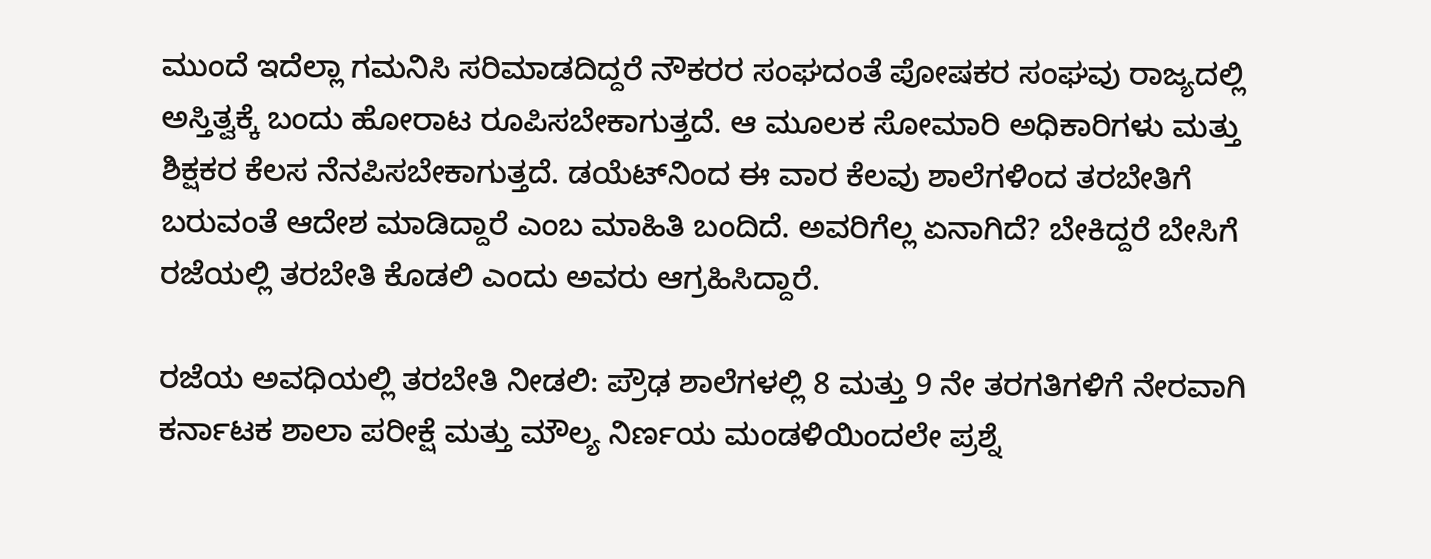ಮುಂದೆ ಇದೆಲ್ಲಾ ಗಮನಿಸಿ ಸರಿಮಾಡದಿದ್ದರೆ ನೌಕರರ ಸಂಘದಂತೆ ಪೋಷಕರ ಸಂಘವು ರಾಜ್ಯದಲ್ಲಿ ಅಸ್ತಿತ್ವಕ್ಕೆ ಬಂದು ಹೋರಾಟ ರೂಪಿಸಬೇಕಾಗುತ್ತದೆ. ಆ ಮೂಲಕ ಸೋಮಾರಿ ಅಧಿಕಾರಿಗಳು ಮತ್ತು ಶಿಕ್ಷಕರ ಕೆಲಸ ನೆನಪಿಸಬೇಕಾಗುತ್ತದೆ. ಡಯೆಟ್‌ನಿಂದ ಈ ವಾರ ಕೆಲವು ಶಾಲೆಗಳಿಂದ ತರಬೇತಿಗೆ ಬರುವಂತೆ ಆದೇಶ ಮಾಡಿದ್ದಾರೆ ಎಂಬ ಮಾಹಿತಿ ಬಂದಿದೆ. ಅವರಿಗೆಲ್ಲ ಏನಾಗಿದೆ? ಬೇಕಿದ್ದರೆ ಬೇಸಿಗೆ ರಜೆಯಲ್ಲಿ ತರಬೇತಿ ಕೊಡಲಿ ಎಂದು ಅವರು ಆಗ್ರಹಿಸಿದ್ದಾರೆ.

ರಜೆಯ ಅವಧಿಯಲ್ಲಿ ತರಬೇತಿ ನೀಡಲಿ: ಪ್ರೌಢ ಶಾಲೆಗಳಲ್ಲಿ 8 ಮತ್ತು 9 ನೇ ತರಗತಿಗಳಿಗೆ ನೇರವಾಗಿ ಕರ್ನಾಟಕ ಶಾಲಾ ಪರೀಕ್ಷೆ ಮತ್ತು ಮೌಲ್ಯ ನಿರ್ಣಯ ಮಂಡಳಿಯಿಂದಲೇ ಪ್ರಶ್ನೆ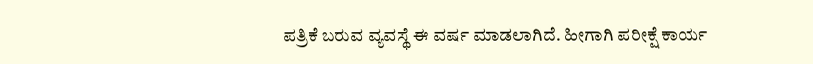ಪತ್ರಿಕೆ ಬರುವ ವ್ಯವಸ್ಥೆ ಈ ವರ್ಷ ಮಾಡಲಾಗಿದೆ. ಹೀಗಾಗಿ ಪರೀಕ್ಷೆ ಕಾರ್ಯ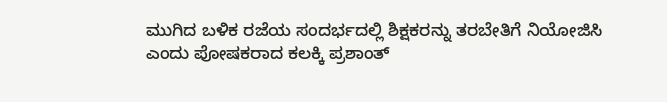ಮುಗಿದ ಬಳಿಕ ರಜೆಯ ಸಂದರ್ಭದಲ್ಲಿ ಶಿಕ್ಷಕರನ್ನು ತರಬೇತಿಗೆ ನಿಯೋಜಿಸಿ ಎಂದು ಪೋಷಕರಾದ ಕಲಕ್ಕಿ ಪ್ರಶಾಂತ್‌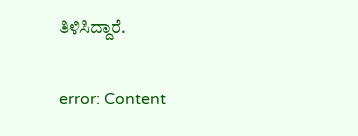ತಿಳಿಸಿದ್ದಾರೆ.

error: Content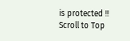is protected !!
Scroll to Top